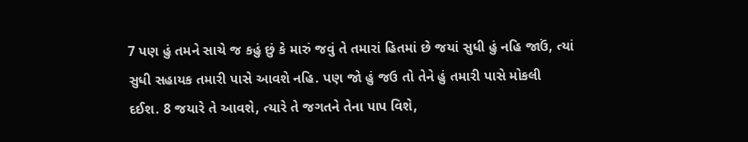7 પણ હું તમને સાચે જ કહું છું કે મારું જવું તે તમારાં હિતમાં છે જયાં સુધી હું નહિ જાઉં, ત્યાં સુધી સહાયક તમારી પાસે આવશે નહિ. પણ જો હું જઉ તો તેને હું તમારી પાસે મોકલી દઈશ. 8 જયારે તે આવશે, ત્યારે તે જગતને તેના પાપ વિશે,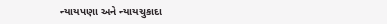ન્યાયપણા અને ન્યાયચુકાદા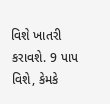વિશે ખાતરી કરાવશે. 9 પાપ વિશે, કેમકે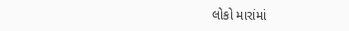લોકો મારાંમાં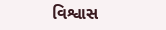વિશ્વાસ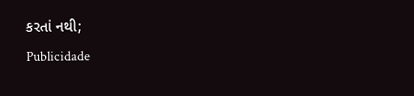કરતાં નથી;
Publicidade